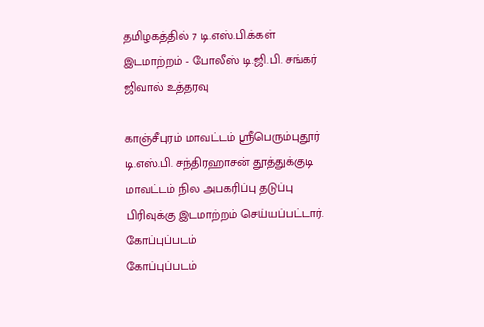தமிழகத்தில் 7 டி.எஸ்.பி.க்கள் இடமாற்றம் - போலீஸ் டி.ஜி.பி. சங்கர் ஜிவால் உத்தரவு

காஞ்சீபுரம் மாவட்டம் ஸ்ரீபெரும்புதூர் டி.எஸ்.பி. சந்திரஹாசன் தூத்துக்குடி மாவட்டம் நில அபகரிப்பு தடுப்பு பிரிவுக்கு இடமாற்றம் செய்யப்பட்டார்.
கோப்புப்படம்
கோப்புப்படம்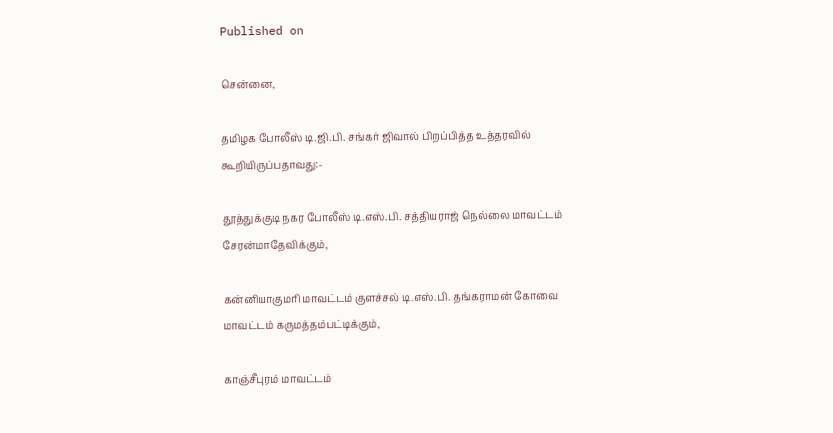Published on

சென்னை,

தமிழக போலீஸ் டி.ஜி.பி. சங்கர் ஜிவால் பிறப்பித்த உத்தரவில் கூறியிருப்பதாவது:-

தூத்துக்குடி நகர போலீஸ் டி.எஸ்.பி. சத்தியராஜ் நெல்லை மாவட்டம் சேரன்மாதேவிக்கும்,

கன்னியாகுமரி மாவட்டம் குளச்சல் டி.எஸ்.பி. தங்கராமன் கோவை மாவட்டம் கருமத்தம்பட்டிக்கும்,

காஞ்சீபுரம் மாவட்டம்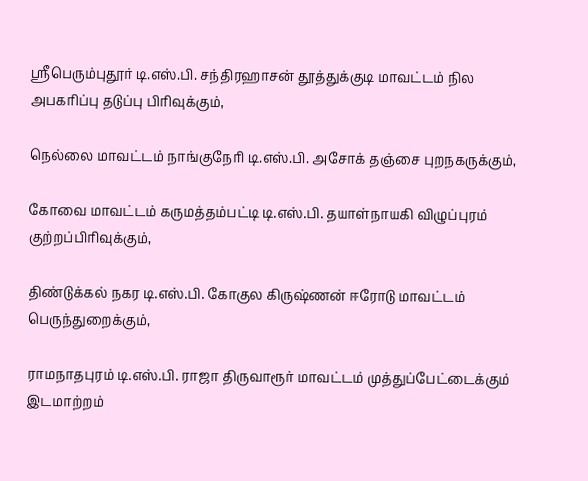ஸ்ரீபெரும்புதூர் டி.எஸ்.பி. சந்திரஹாசன் தூத்துக்குடி மாவட்டம் நில அபகரிப்பு தடுப்பு பிரிவுக்கும்,

நெல்லை மாவட்டம் நாங்குநேரி டி.எஸ்.பி. அசோக் தஞ்சை புறநகருக்கும்,

கோவை மாவட்டம் கருமத்தம்பட்டி டி.எஸ்.பி. தயாள்நாயகி விழுப்புரம் குற்றப்பிரிவுக்கும்,

திண்டுக்கல் நகர டி.எஸ்.பி. கோகுல கிருஷ்ணன் ஈரோடு மாவட்டம் பெருந்துறைக்கும்,

ராமநாதபுரம் டி.எஸ்.பி. ராஜா திருவாரூர் மாவட்டம் முத்துப்பேட்டைக்கும் இடமாற்றம்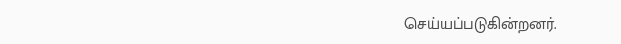செய்யப்படுகின்றனர்.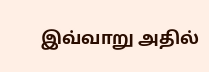இவ்வாறு அதில்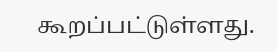கூறப்பட்டுள்ளது.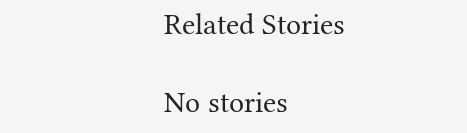Related Stories

No stories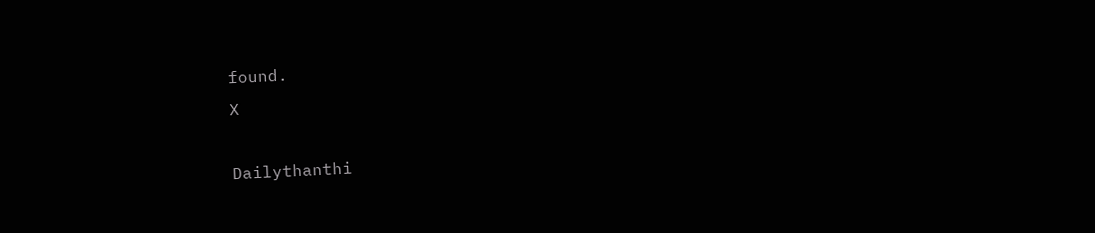found.
X

Dailythanthi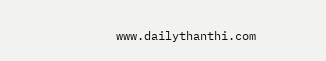www.dailythanthi.com